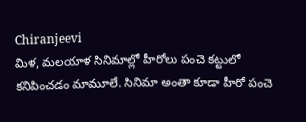Chiranjeevi
మిళ, మలయాళ సినిమాల్లో హీరోలు పంచె కట్టులో కనిపించడం మామూలే. సినిమా అంతా కూడా హీరో పంచె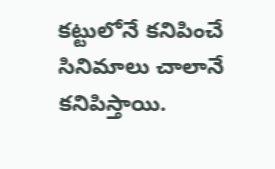కట్టులోనే కనిపించే సినిమాలు చాలానే కనిపిస్తాయి.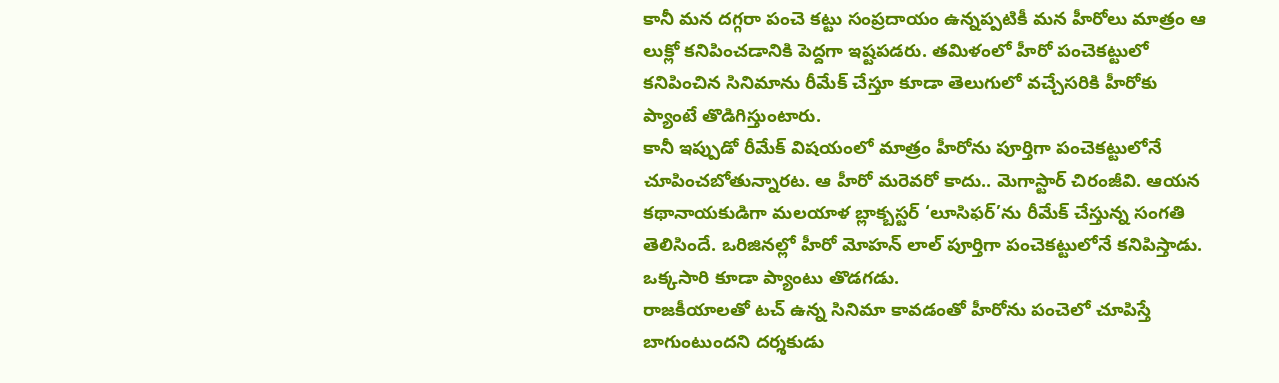కానీ మన దగ్గరా పంచె కట్టు సంప్రదాయం ఉన్నప్పటికీ మన హీరోలు మాత్రం ఆ లుక్లో కనిపించడానికి పెద్దగా ఇష్టపడరు. తమిళంలో హీరో పంచెకట్టులో కనిపించిన సినిమాను రీమేక్ చేస్తూ కూడా తెలుగులో వచ్చేసరికి హీరోకు ప్యాంటే తొడిగిస్తుంటారు.
కానీ ఇప్పుడో రీమేక్ విషయంలో మాత్రం హీరోను పూర్తిగా పంచెకట్టులోనే చూపించబోతున్నారట. ఆ హీరో మరెవరో కాదు.. మెగాస్టార్ చిరంజీవి. ఆయన కథానాయకుడిగా మలయాళ బ్లాక్బస్టర్ ‘లూసిఫర్’ను రీమేక్ చేస్తున్న సంగతి తెలిసిందే. ఒరిజినల్లో హీరో మోహన్ లాల్ పూర్తిగా పంచెకట్టులోనే కనిపిస్తాడు. ఒక్కసారి కూడా ప్యాంటు తొడగడు.
రాజకీయాలతో టచ్ ఉన్న సినిమా కావడంతో హీరోను పంచెలో చూపిస్తే బాగుంటుందని దర్శకుడు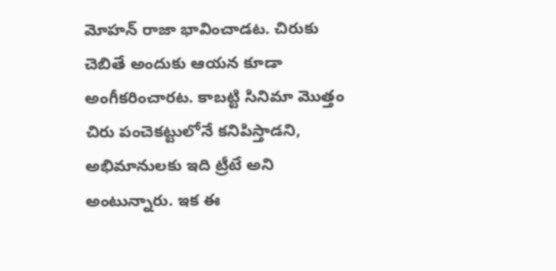మోహన్ రాజా భావించాడట. చిరుకు చెబితే అందుకు ఆయన కూడా అంగీకరించారట. కాబట్టి సినిమా మొత్తం చిరు పంచెకట్టులోనే కనిపిస్తాడని, అభిమానులకు ఇది ట్రీటే అని అంటున్నారు. ఇక ఈ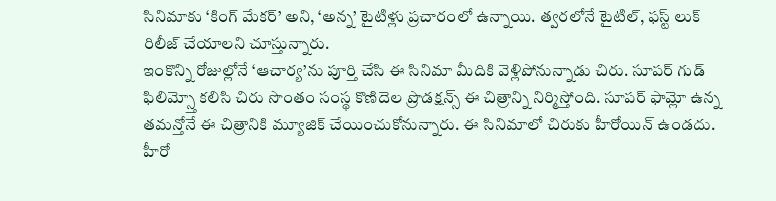సినిమాకు ‘కింగ్ మేకర్’ అని, ‘అన్న’ టైటిళ్లు ప్రచారంలో ఉన్నాయి. త్వరలోనే టైటిల్, ఫస్ట్ లుక్ రిలీజ్ చేయాలని చూస్తున్నారు.
ఇంకొన్ని రోజుల్లోనే ‘ఆచార్య’ను పూర్తి చేసి ఈ సినిమా మీదికి వెళ్లిపోనున్నాడు చిరు. సూపర్ గుడ్ ఫిలిమ్స్తో కలిసి చిరు సొంతం సంస్థ కొణిదెల ప్రొడక్షన్స్ ఈ చిత్రాన్ని నిర్మిస్తోంది. సూపర్ ఫామ్లో ఉన్న తమన్తోనే ఈ చిత్రానికి మ్యూజిక్ చేయించుకోనున్నారు. ఈ సినిమాలో చిరుకు హీరోయిన్ ఉండదు. హీరో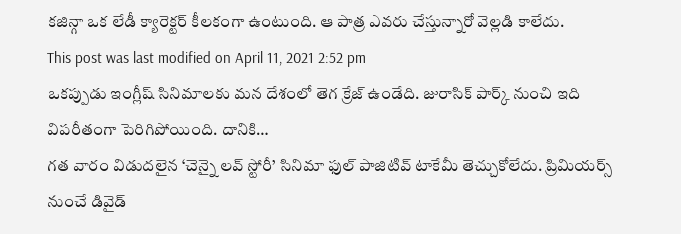కజిన్గా ఒక లేడీ క్యారెక్టర్ కీలకంగా ఉంటుంది. ఆ పాత్ర ఎవరు చేస్తున్నారో వెల్లడి కాలేదు.
This post was last modified on April 11, 2021 2:52 pm
ఒకప్పుడు ఇంగ్లీష్ సినిమాలకు మన దేశంలో తెగ క్రేజ్ ఉండేది. జురాసిక్ పార్క్ నుంచి ఇది విపరీతంగా పెరిగిపోయింది. దానికి…
గత వారం విడుదలైన ‘చెన్నై లవ్ స్టోరీ’ సినిమా ఫుల్ పాజిటివ్ టాకేమీ తెచ్చుకోలేదు. ప్రిమియర్స్ నుంచే డివైడ్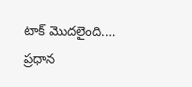టాక్ మొదలైంది.…
ప్రధాన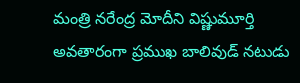మంత్రి నరేంద్ర మోదీని విష్ణుమూర్తి అవతారంగా ప్రముఖ బాలివుడ్ నటుడు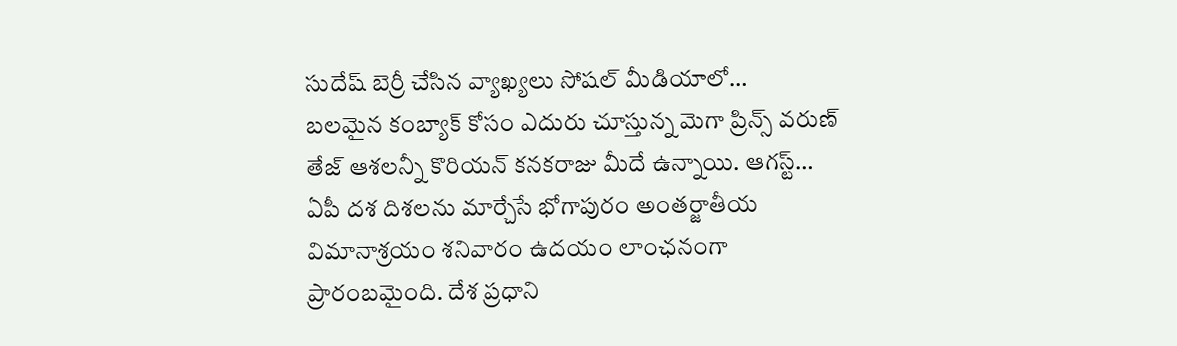సుదేష్ బెర్రీ చేసిన వ్యాఖ్యలు సోషల్ మీడియాలో…
బలమైన కంబ్యాక్ కోసం ఎదురు చూస్తున్న మెగా ప్రిన్స్ వరుణ్ తేజ్ ఆశలన్నీ కొరియన్ కనకరాజు మీదే ఉన్నాయి. ఆగస్ట్…
ఏపీ దశ దిశలను మార్చేసే భోగాపురం అంతర్జాతీయ విమానాశ్రయం శనివారం ఉదయం లాంఛనంగా ప్రారంబమైంది. దేశ ప్రధాని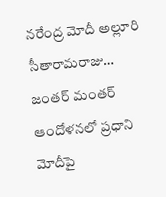నరేంద్ర మోదీ అల్లూరి సీతారామరాజు…
జంతర్ మంతర్ ఆందోళనలో ప్రధాని మోదీపై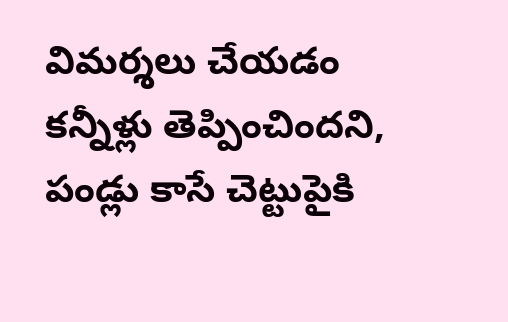విమర్శలు చేయడం కన్నీళ్లు తెప్పించిందని, పండ్లు కాసే చెట్టుపైకి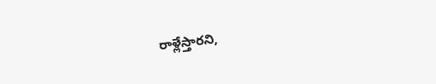రాళ్లేస్తారని,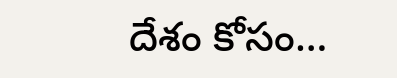దేశం కోసం…